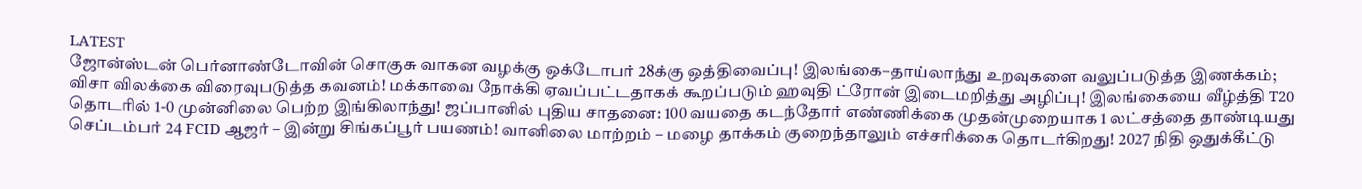LATEST
ஜோன்ஸ்டன் பெர்னாண்டோவின் சொகுசு வாகன வழக்கு ஒக்டோபர் 28க்கு ஒத்திவைப்பு! இலங்கை–தாய்லாந்து உறவுகளை வலுப்படுத்த இணக்கம்; விசா விலக்கை விரைவுபடுத்த கவனம்! மக்காவை நோக்கி ஏவப்பட்டதாகக் கூறப்படும் ஹவுதி ட்ரோன் இடைமறித்து அழிப்பு! இலங்கையை வீழ்த்தி T20 தொடரில் 1-0 முன்னிலை பெற்ற இங்கிலாந்து! ஜப்பானில் புதிய சாதனை: 100 வயதை கடந்தோர் எண்ணிக்கை முதன்முறையாக 1 லட்சத்தை தாண்டியது செப்டம்பர் 24 FCID ஆஜர் – இன்று சிங்கப்பூர் பயணம்! வானிலை மாற்றம் – மழை தாக்கம் குறைந்தாலும் எச்சரிக்கை தொடர்கிறது! 2027 நிதி ஒதுக்கீட்டு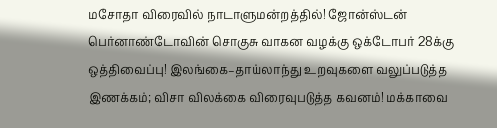மசோதா விரைவில் நாடாளுமன்றத்தில்! ஜோன்ஸ்டன் பெர்னாண்டோவின் சொகுசு வாகன வழக்கு ஒக்டோபர் 28க்கு ஒத்திவைப்பு! இலங்கை–தாய்லாந்து உறவுகளை வலுப்படுத்த இணக்கம்; விசா விலக்கை விரைவுபடுத்த கவனம்! மக்காவை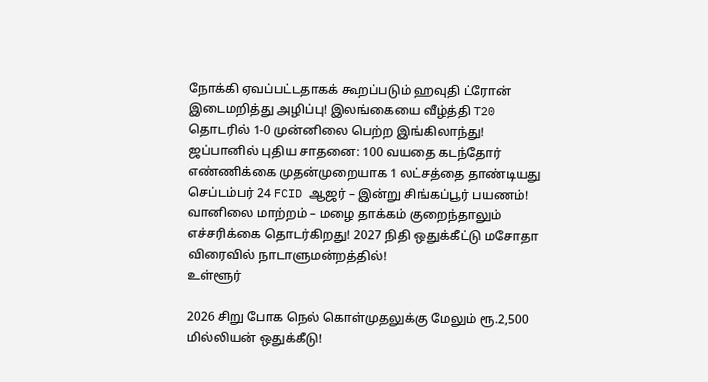நோக்கி ஏவப்பட்டதாகக் கூறப்படும் ஹவுதி ட்ரோன் இடைமறித்து அழிப்பு! இலங்கையை வீழ்த்தி T20 தொடரில் 1-0 முன்னிலை பெற்ற இங்கிலாந்து! ஜப்பானில் புதிய சாதனை: 100 வயதை கடந்தோர் எண்ணிக்கை முதன்முறையாக 1 லட்சத்தை தாண்டியது செப்டம்பர் 24 FCID ஆஜர் – இன்று சிங்கப்பூர் பயணம்! வானிலை மாற்றம் – மழை தாக்கம் குறைந்தாலும் எச்சரிக்கை தொடர்கிறது! 2027 நிதி ஒதுக்கீட்டு மசோதா விரைவில் நாடாளுமன்றத்தில்!
உள்ளூர்

2026 சிறு போக நெல் கொள்முதலுக்கு மேலும் ரூ.2,500 மில்லியன் ஒதுக்கீடு!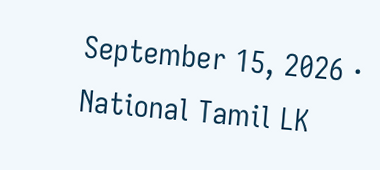September 15, 2026 · National Tamil LK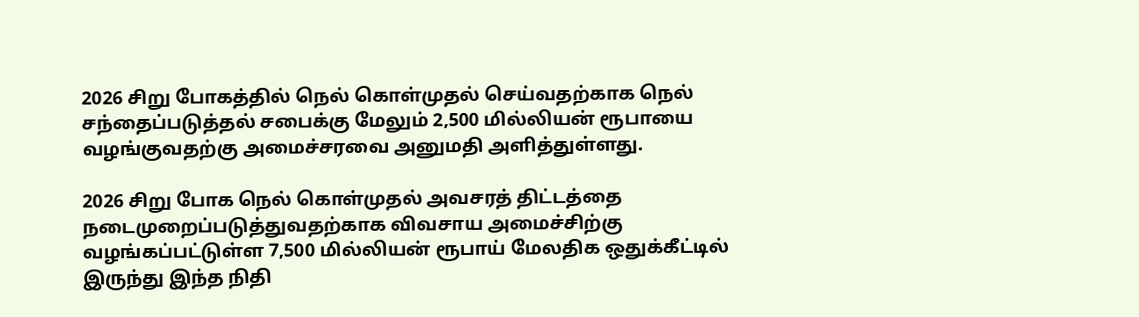2026 சிறு போகத்தில் நெல் கொள்முதல் செய்வதற்காக நெல் சந்தைப்படுத்தல் சபைக்கு மேலும் 2,500 மில்லியன் ரூபாயை வழங்குவதற்கு அமைச்சரவை அனுமதி அளித்துள்ளது.

2026 சிறு போக நெல் கொள்முதல் அவசரத் திட்டத்தை நடைமுறைப்படுத்துவதற்காக விவசாய அமைச்சிற்கு வழங்கப்பட்டுள்ள 7,500 மில்லியன் ரூபாய் மேலதிக ஒதுக்கீட்டில் இருந்து இந்த நிதி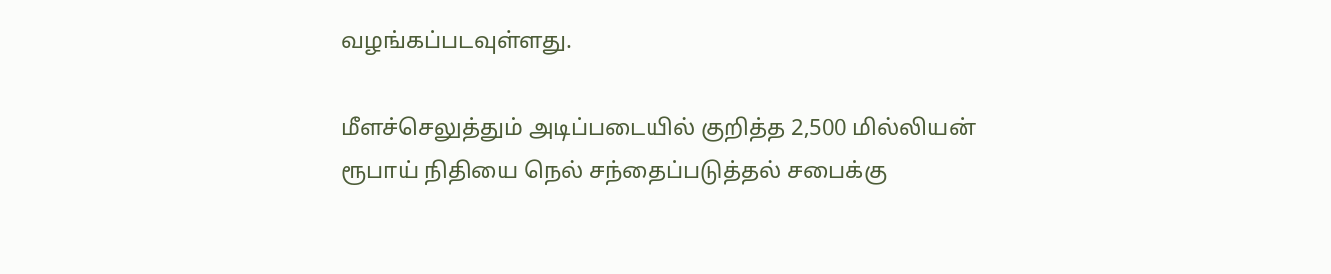வழங்கப்படவுள்ளது.

மீளச்செலுத்தும் அடிப்படையில் குறித்த 2,500 மில்லியன் ரூபாய் நிதியை நெல் சந்தைப்படுத்தல் சபைக்கு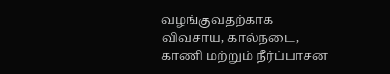வழங்குவதற்காக விவசாய, கால்நடை, காணி மற்றும் நீர்ப்பாசன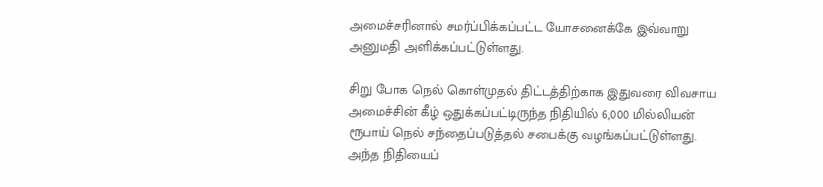அமைச்சரினால் சமர்ப்பிக்கப்பட்ட யோசனைக்கே இவ்வாறு அனுமதி அளிக்கப்பட்டுள்ளது.

சிறு போக நெல் கொள்முதல் திட்டத்திற்காக இதுவரை விவசாய அமைச்சின் கீழ் ஒதுக்கப்பட்டிருந்த நிதியில் 6,000 மில்லியன் ரூபாய் நெல் சந்தைப்படுத்தல் சபைக்கு வழங்கப்பட்டுள்ளது. அந்த நிதியைப்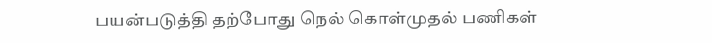பயன்படுத்தி தற்போது நெல் கொள்முதல் பணிகள்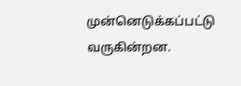முன்னெடுக்கப்பட்டு வருகின்றன.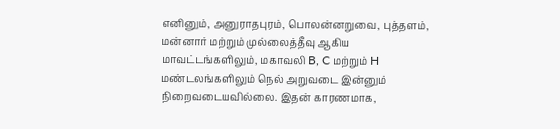எனினும், அனுராதபுரம், பொலன்னறுவை, புத்தளம், மன்னார் மற்றும் முல்லைத்தீவு ஆகிய மாவட்டங்களிலும், மகாவலி B, C மற்றும் H மண்டலங்களிலும் நெல் அறுவடை இன்னும் நிறைவடையவில்லை. இதன் காரணமாக,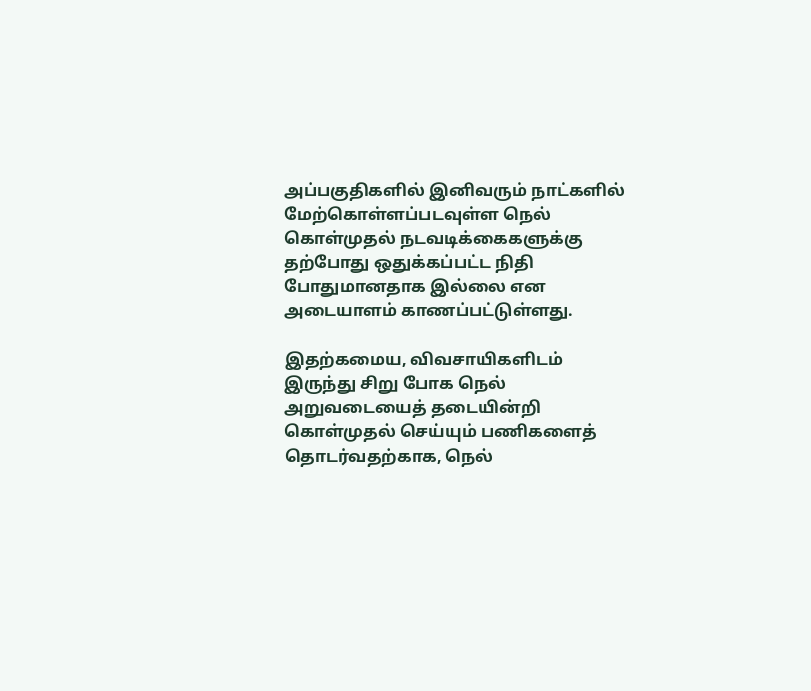அப்பகுதிகளில் இனிவரும் நாட்களில் மேற்கொள்ளப்படவுள்ள நெல் கொள்முதல் நடவடிக்கைகளுக்கு தற்போது ஒதுக்கப்பட்ட நிதி போதுமானதாக இல்லை என அடையாளம் காணப்பட்டுள்ளது.

இதற்கமைய, விவசாயிகளிடம் இருந்து சிறு போக நெல் அறுவடையைத் தடையின்றி கொள்முதல் செய்யும் பணிகளைத் தொடர்வதற்காக, நெல்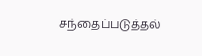சந்தைப்படுத்தல்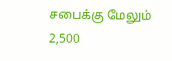சபைக்கு மேலும் 2,500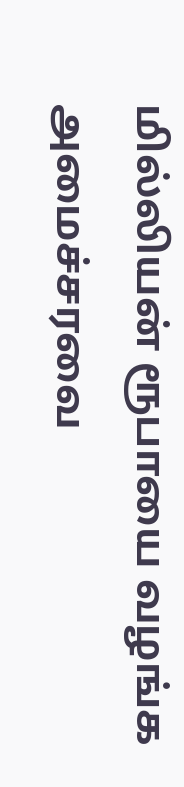மில்லியன் ரூபாயை வழங்க அமைச்சரவை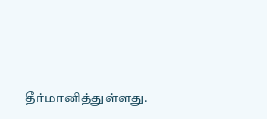தீர்மானித்துள்ளது.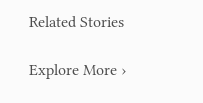Related Stories

Explore More ›